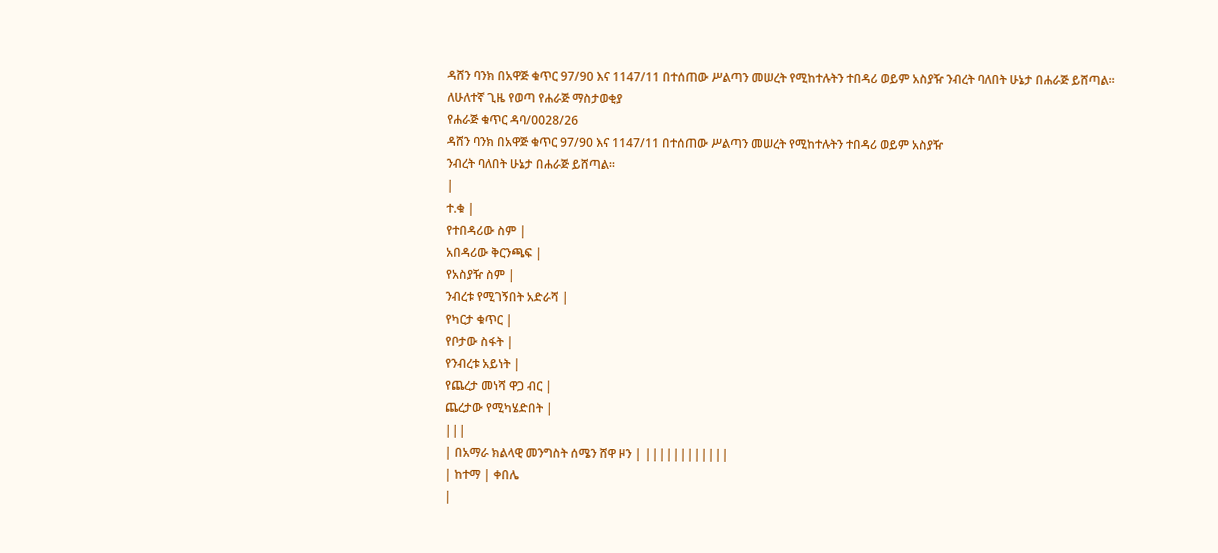ዳሸን ባንክ በአዋጅ ቁጥር 97/90 እና 1147/11 በተሰጠው ሥልጣን መሠረት የሚከተሉትን ተበዳሪ ወይም አስያዥ ንብረት ባለበት ሁኔታ በሐራጅ ይሸጣል፡፡
ለሁለተኛ ጊዜ የወጣ የሐራጅ ማስታወቂያ
የሐራጅ ቁጥር ዳባ/0028/26
ዳሸን ባንክ በአዋጅ ቁጥር 97/90 እና 1147/11 በተሰጠው ሥልጣን መሠረት የሚከተሉትን ተበዳሪ ወይም አስያዥ
ንብረት ባለበት ሁኔታ በሐራጅ ይሸጣል፡፡
|
ተ.ቁ |
የተበዳሪው ስም |
አበዳሪው ቅርንጫፍ |
የአስያዥ ስም |
ንብረቱ የሚገኝበት አድራሻ |
የካርታ ቁጥር |
የቦታው ስፋት |
የንብረቱ አይነት |
የጨረታ መነሻ ዋጋ ብር |
ጨረታው የሚካሄድበት |
|||
| በአማራ ክልላዊ መንግስት ሰሜን ሸዋ ዞን | ||||||||||||
| ከተማ | ቀበሌ
|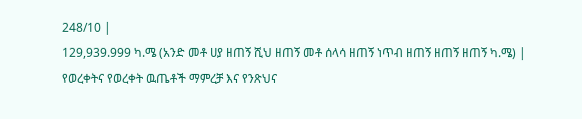248/10 |
129,939.999 ካ.ሜ (አንድ መቶ ሀያ ዘጠኝ ሺህ ዘጠኝ መቶ ሰላሳ ዘጠኝ ነጥብ ዘጠኝ ዘጠኝ ዘጠኝ ካ.ሜ) |
የወረቀትና የወረቀት ዉጤቶች ማምረቻ እና የንጽህና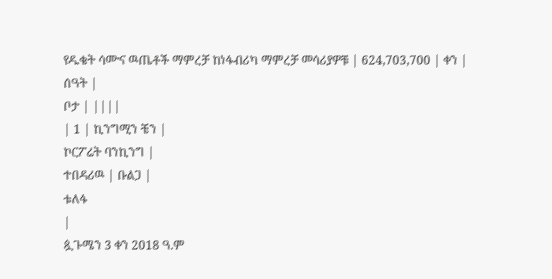የዱቄት ሳሙና ዉጤቶች ማምረቻ ከነፋብሪካ ማምረቻ መሳሪያዎቹ | 624,703,700 | ቀን |
ሰዓት |
ቦታ | ||||
| 1 | ኪንግሚን ቼን |
ኮርፖሬት ባንኪንግ |
ተበዳሪዉ | ቡልጋ |
ቱለፋ
|
ጷጉሜን 3 ቀን 2018 ዓ.ም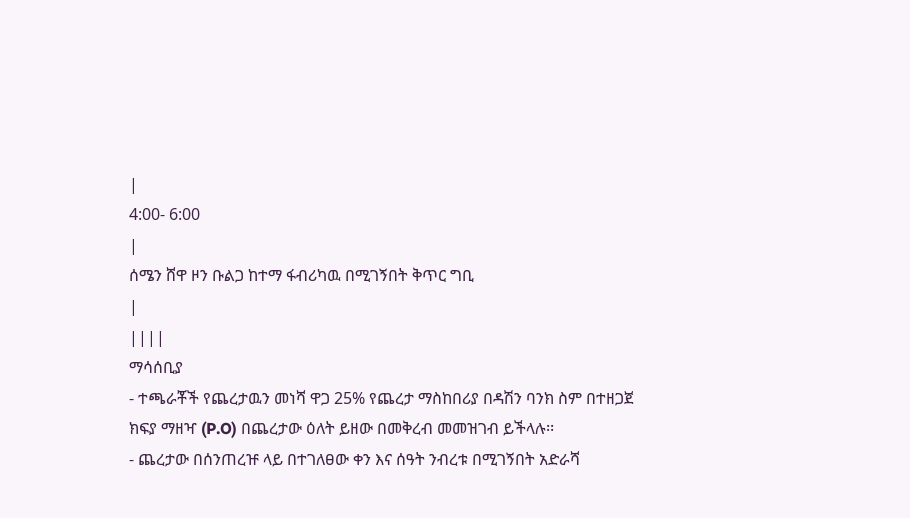|
4:00- 6:00
|
ሰሜን ሸዋ ዞን ቡልጋ ከተማ ፋብሪካዉ በሚገኝበት ቅጥር ግቢ
|
||||
ማሳሰቢያ
- ተጫራቾች የጨረታዉን መነሻ ዋጋ 25% የጨረታ ማስከበሪያ በዳሽን ባንክ ስም በተዘጋጀ ክፍያ ማዘዣ (P.O) በጨረታው ዕለት ይዘው በመቅረብ መመዝገብ ይችላሉ፡፡
- ጨረታው በሰንጠረዡ ላይ በተገለፀው ቀን እና ሰዓት ንብረቱ በሚገኝበት አድራሻ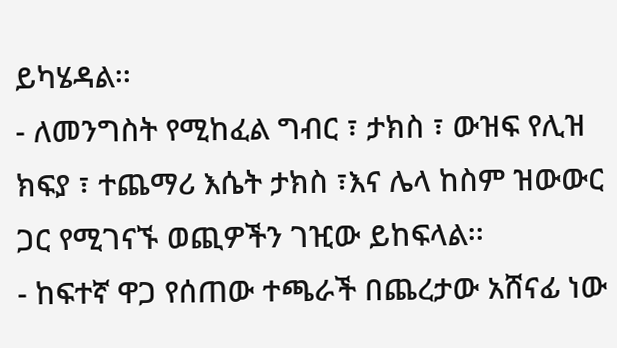ይካሄዳል፡፡
- ለመንግስት የሚከፈል ግብር ፣ ታክስ ፣ ውዝፍ የሊዝ ክፍያ ፣ ተጨማሪ እሴት ታክስ ፣እና ሌላ ከስም ዝውውር ጋር የሚገናኙ ወጪዎችን ገዢው ይከፍላል፡፡
- ከፍተኛ ዋጋ የሰጠው ተጫራች በጨረታው አሸናፊ ነው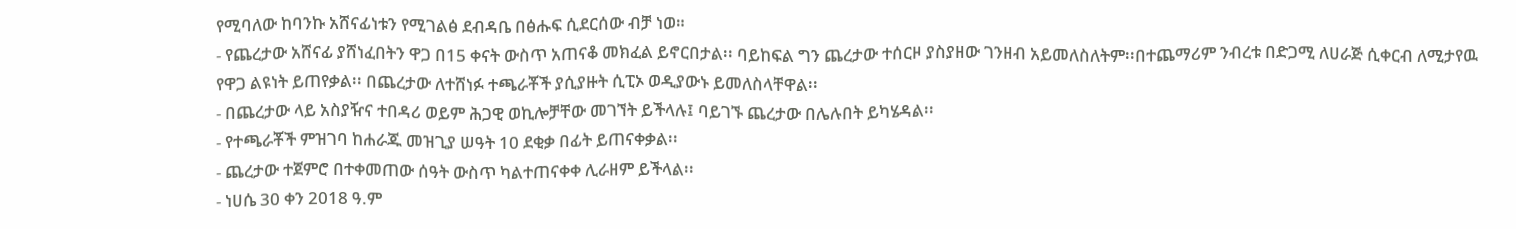የሚባለው ከባንኩ አሸናፊነቱን የሚገልፅ ደብዳቤ በፅሑፍ ሲደርሰው ብቻ ነወ።
- የጨረታው አሸናፊ ያሸነፈበትን ዋጋ በ15 ቀናት ውስጥ አጠናቆ መክፈል ይኖርበታል፡፡ ባይከፍል ግን ጨረታው ተሰርዞ ያስያዘው ገንዘብ አይመለስለትም፡፡በተጨማሪም ንብረቱ በድጋሚ ለሀራጅ ሲቀርብ ለሚታየዉ የዋጋ ልዩነት ይጠየቃል፡፡ በጨረታው ለተሸነፉ ተጫራቾች ያሲያዙት ሲፒኦ ወዲያውኑ ይመለስላቸዋል፡፡
- በጨረታው ላይ አስያዥና ተበዳሪ ወይም ሕጋዊ ወኪሎቻቸው መገኘት ይችላሉ፤ ባይገኙ ጨረታው በሌሉበት ይካሄዳል፡፡
- የተጫራቾች ምዝገባ ከሐራጁ መዝጊያ ሠዓት 10 ደቂቃ በፊት ይጠናቀቃል፡፡
- ጨረታው ተጀምሮ በተቀመጠው ሰዓት ውስጥ ካልተጠናቀቀ ሊራዘም ይችላል፡፡
- ነሀሴ 30 ቀን 2018 ዓ.ም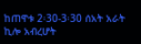ከጠዋቱ 2፡30-3፡30 ሰአት አራት ኪሎ አብረሆት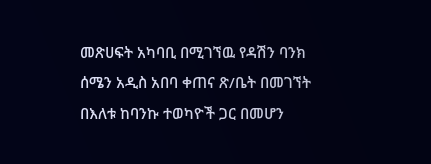መጽሀፍት አካባቢ በሚገኘዉ የዳሽን ባንክ ሰሜን አዲስ አበባ ቀጠና ጽ/ቤት በመገኘት በእለቱ ከባንኩ ተወካዮች ጋር በመሆን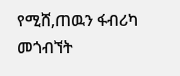የሚሸ,ጠዉን ፋብሪካ መጎብኘት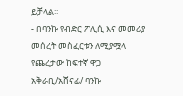ይቻላል፡፡
- በባንኩ የብድር ፖሊሲ እና መመሪያ መሰረት መስፈርቱን ለሚያሟላ የጨረታው ከፍተኛ ዋጋ አቅራቢ/አሸናፊ/ ባንኩ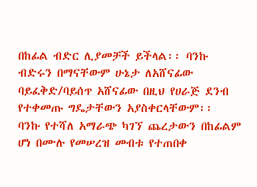በከፊል ብድር ሊያመቻች ይችላል፡፡ ባንኩ ብድሩን በማናቸውም ሁኔታ ለአሸናፊው ባይፈቅድ/ባይሰጥ አሸናፊው በዚህ የሀራጅ ደንብ የተቀመጡ ግዴታቸውን አያስቀርላቸውም፡፡
ባንኩ የተሻለ አማራጭ ካገኘ ጨረታውን በከፊልም ሆነ በሙሉ የመሠረዝ መብቱ የተጠበቀ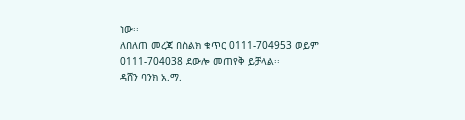ነው፡፡
ለበለጠ መረጃ በስልክ ቁጥር 0111-704953 ወይም 0111-704038 ደውሎ መጠየቅ ይቻላል፡፡
ዳሸን ባንክ አ.ማ.